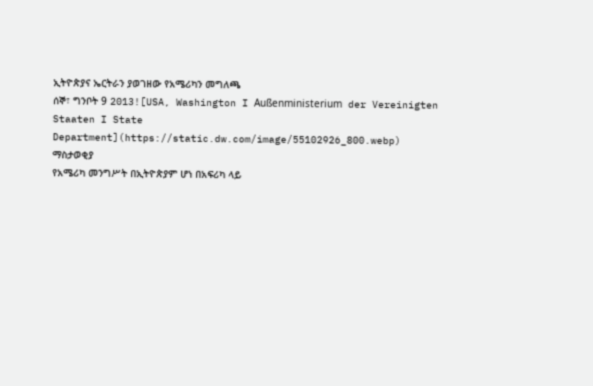ኢትዮጵያና ኤርትራን ያወገዘው የአሜሪካን መግለጫ
ሰኞ፣ ግንቦት 9 2013![USA, Washington I Außenministerium der Vereinigten Staaten I State Department](https://static.dw.com/image/55102926_800.webp)
ማስታወቂያ
የአሜሪካ መንግሥት በኢትዮጵያም ሆነ በአፍሪካ ላይ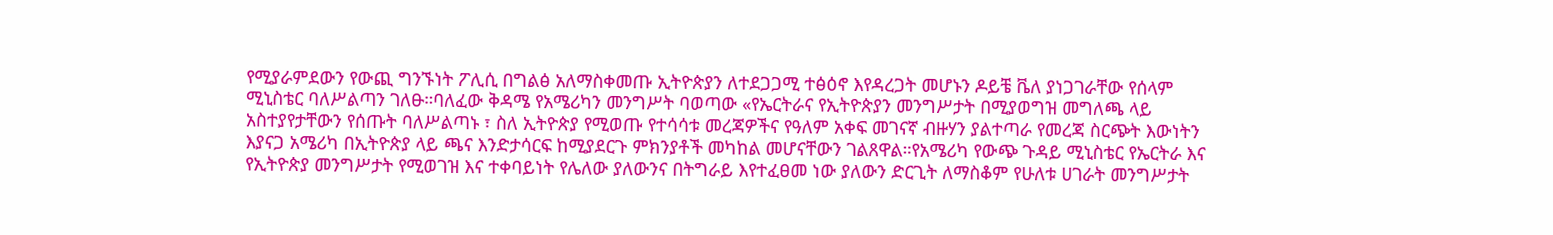የሚያራምደውን የውጪ ግንኙነት ፖሊሲ በግልፅ አለማስቀመጡ ኢትዮጵያን ለተደጋጋሚ ተፅዕኖ እየዳረጋት መሆኑን ዶይቼ ቬለ ያነጋገራቸው የሰላም ሚኒስቴር ባለሥልጣን ገለፁ።ባለፈው ቅዳሜ የአሜሪካን መንግሥት ባወጣው «የኤርትራና የኢትዮጵያን መንግሥታት በሚያወግዝ መግለጫ ላይ አስተያየታቸውን የሰጡት ባለሥልጣኑ ፣ ስለ ኢትዮጵያ የሚወጡ የተሳሳቱ መረጃዎችና የዓለም አቀፍ መገናኛ ብዙሃን ያልተጣራ የመረጃ ስርጭት እውነትን እያናጋ አሜሪካ በኢትዮጵያ ላይ ጫና እንድታሳርፍ ከሚያደርጉ ምክንያቶች መካከል መሆናቸውን ገልጸዋል።የአሜሪካ የውጭ ጉዳይ ሚኒስቴር የኤርትራ እና የኢትዮጵያ መንግሥታት የሚወገዝ እና ተቀባይነት የሌለው ያለውንና በትግራይ እየተፈፀመ ነው ያለውን ድርጊት ለማስቆም የሁለቱ ሀገራት መንግሥታት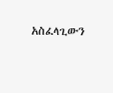አስፈላጊውን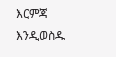እርምጃ እንዲወስዱ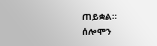ጠይቋል።
ሰሎሞን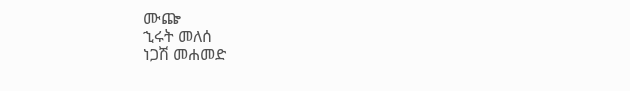ሙጬ
ኂሩት መለሰ
ነጋሽ መሐመድ